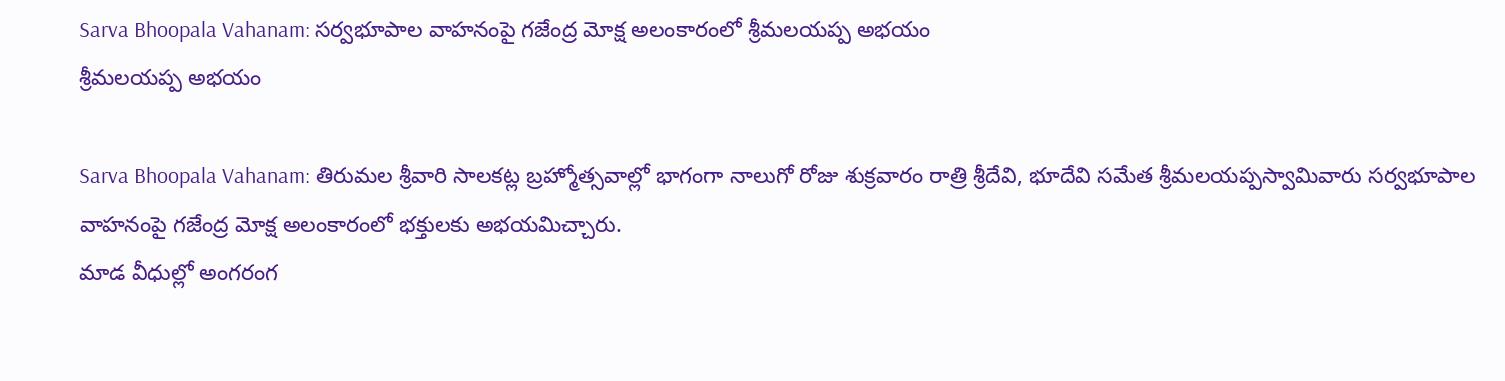Sarva Bhoopala Vahanam: సర్వభూపాల వాహనంపై గజేంద్ర మోక్ష అలంకారంలో శ్రీమలయప్ప అభయం
శ్రీమలయప్ప అభయం

Sarva Bhoopala Vahanam: తిరుమల శ్రీవారి సాలకట్ల బ్రహ్మోత్సవాల్లో భాగంగా నాలుగో రోజు శుక్రవారం రాత్రి శ్రీదేవి, భూదేవి సమేత శ్రీమలయప్పస్వామివారు సర్వభూపాల వాహనంపై గజేంద్ర మోక్ష అలంకారంలో భక్తులకు అభయమిచ్చారు.
మాడ వీధుల్లో అంగరంగ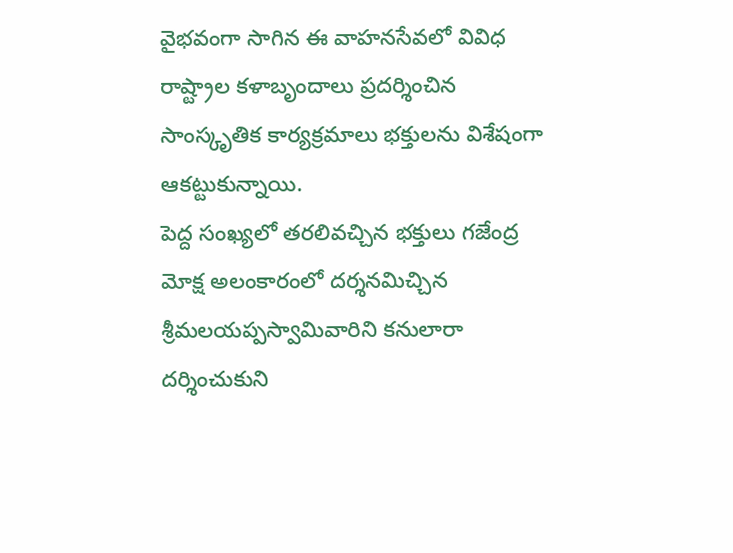వైభవంగా సాగిన ఈ వాహనసేవలో వివిధ రాష్ట్రాల కళాబృందాలు ప్రదర్శించిన సాంస్కృతిక కార్యక్రమాలు భక్తులను విశేషంగా ఆకట్టుకున్నాయి.
పెద్ద సంఖ్యలో తరలివచ్చిన భక్తులు గజేంద్ర మోక్ష అలంకారంలో దర్శనమిచ్చిన శ్రీమలయప్పస్వామివారిని కనులారా దర్శించుకుని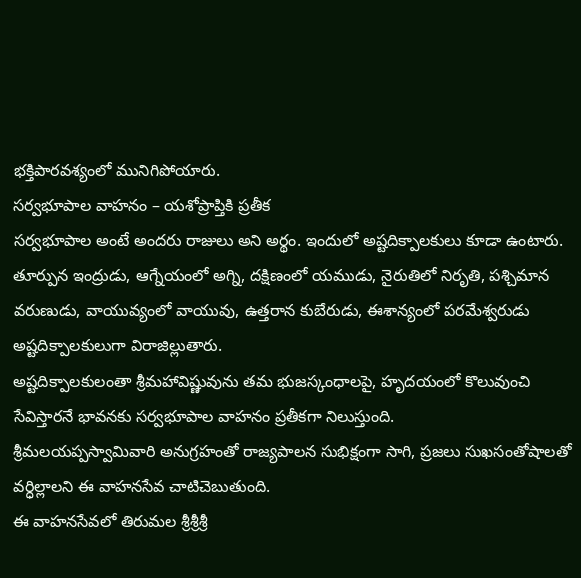భక్తిపారవశ్యంలో మునిగిపోయారు.
సర్వభూపాల వాహనం – యశోప్రాప్తికి ప్రతీక
సర్వభూపాల అంటే అందరు రాజులు అని అర్థం. ఇందులో అష్టదిక్పాలకులు కూడా ఉంటారు. తూర్పున ఇంద్రుడు, ఆగ్నేయంలో అగ్ని, దక్షిణంలో యముడు, నైరుతిలో నిరృతి, పశ్చిమాన వరుణుడు, వాయువ్యంలో వాయువు, ఉత్తరాన కుబేరుడు, ఈశాన్యంలో పరమేశ్వరుడు అష్టదిక్పాలకులుగా విరాజిల్లుతారు.
అష్టదిక్పాలకులంతా శ్రీమహావిష్ణువును తమ భుజస్కంధాలపై, హృదయంలో కొలువుంచి సేవిస్తారనే భావనకు సర్వభూపాల వాహనం ప్రతీకగా నిలుస్తుంది.
శ్రీమలయప్పస్వామివారి అనుగ్రహంతో రాజ్యపాలన సుభిక్షంగా సాగి, ప్రజలు సుఖసంతోషాలతో వర్ధిల్లాలని ఈ వాహనసేవ చాటిచెబుతుంది.
ఈ వాహనసేవలో తిరుమల శ్రీశ్రీశ్రీ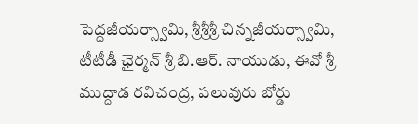పెద్దజీయర్స్వామి, శ్రీశ్రీశ్రీ చిన్నజీయర్స్వామి, టీటీడీ ఛైర్మన్ శ్రీ బి.ఆర్. నాయుడు, ఈవో శ్రీ ముద్దాడ రవిచంద్ర, పలువురు బోర్డు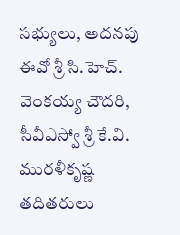సభ్యులు, అదనపు ఈవో శ్రీ సి.హెచ్. వెంకయ్య చౌదరి, సీవీఎస్వో శ్రీ కే.వి. మురళీకృష్ణ తదితరులు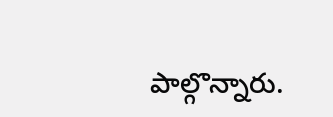పాల్గొన్నారు.